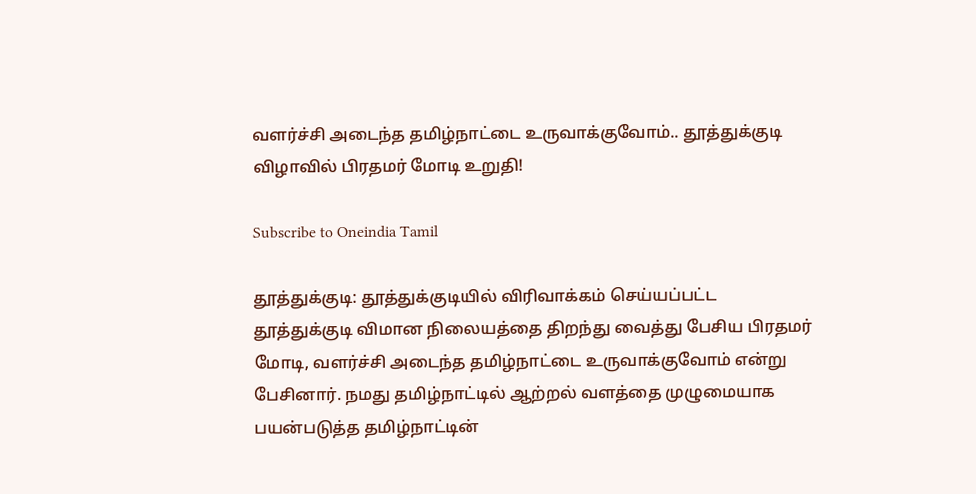வளர்ச்சி அடைந்த தமிழ்நாட்டை உருவாக்குவோம்.. தூத்துக்குடி விழாவில் பிரதமர் மோடி உறுதி!

Subscribe to Oneindia Tamil

தூத்துக்குடி: தூத்துக்குடியில் விரிவாக்கம் செய்யப்பட்ட தூத்துக்குடி விமான நிலையத்தை திறந்து வைத்து பேசிய பிரதமர் மோடி, வளர்ச்சி அடைந்த தமிழ்நாட்டை உருவாக்குவோம் என்று பேசினார். நமது தமிழ்நாட்டில் ஆற்றல் வளத்தை முழுமையாக பயன்படுத்த தமிழ்நாட்டின்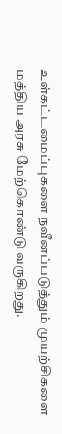உள்கட்டமைப்புகளை நவீனப்படுத்தும் முயற்சிகளை மத்திய அரசு மேற்கொண்டு வருகிறது.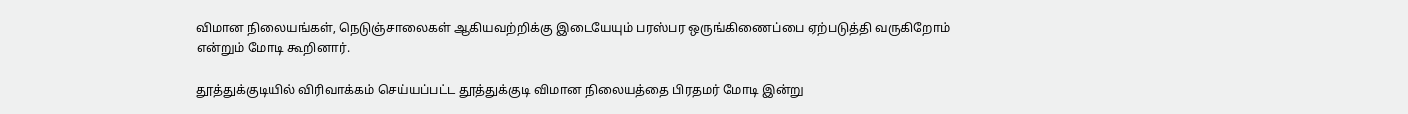விமான நிலையங்கள், நெடுஞ்சாலைகள் ஆகியவற்றிக்கு இடையேயும் பரஸ்பர ஒருங்கிணைப்பை ஏற்படுத்தி வருகிறோம் என்றும் மோடி கூறினார்.

தூத்துக்குடியில் விரிவாக்கம் செய்யப்பட்ட தூத்துக்குடி விமான நிலையத்தை பிரதமர் மோடி இன்று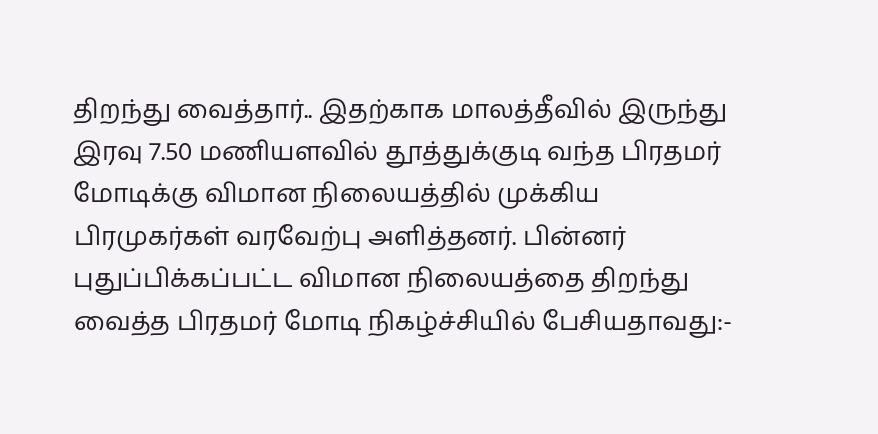திறந்து வைத்தார்.. இதற்காக மாலத்தீவில் இருந்து இரவு 7.50 மணியளவில் தூத்துக்குடி வந்த பிரதமர் மோடிக்கு விமான நிலையத்தில் முக்கிய பிரமுகர்கள் வரவேற்பு அளித்தனர். பின்னர் புதுப்பிக்கப்பட்ட விமான நிலையத்தை திறந்து வைத்த பிரதமர் மோடி நிகழ்ச்சியில் பேசியதாவது:-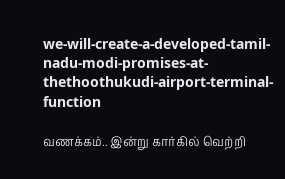we-will-create-a-developed-tamil-nadu-modi-promises-at-thethoothukudi-airport-terminal-function

வணக்கம்.. இன்று கார்கில் வெற்றி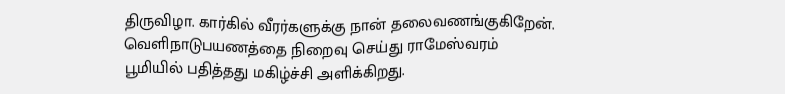திருவிழா. கார்கில் வீரர்களுக்கு நான் தலைவணங்குகிறேன். வெளிநாடுபயணத்தை நிறைவு செய்து ராமேஸ்வரம் பூமியில் பதித்தது மகிழ்ச்சி அளிக்கிறது.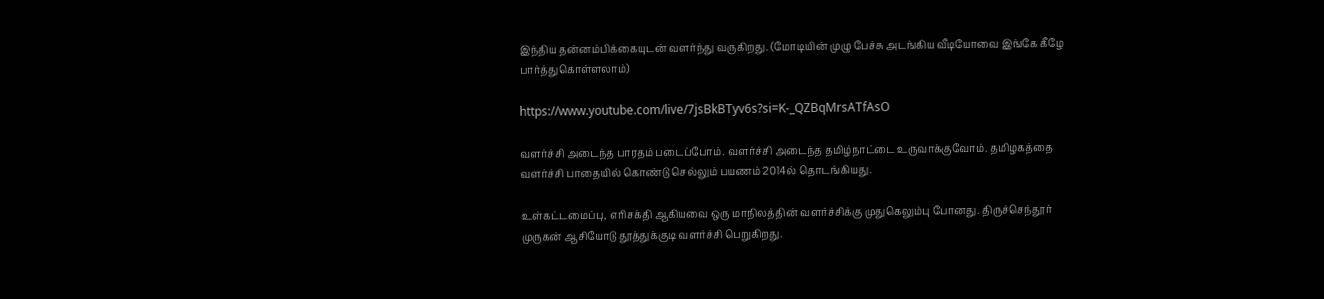இந்திய தன்னம்பிக்கையுடன் வளர்ந்து வருகிறது. (மோடியின் முழு பேச்சு அடங்கிய வீடியோவை இங்கே கீழே பார்த்துகொள்ளலாம்)

https://www.youtube.com/live/7jsBkBTyv6s?si=K-_QZBqMrsATfAsO

வளர்ச்சி அடைந்த பாரதம் படைப்போம். வளர்ச்சி அடைந்த தமிழ்நாட்டை உருவாக்குவோம். தமிழகத்தை வளர்ச்சி பாதையில் கொண்டு செல்லும் பயணம் 2014ல் தொடங்கியது.

உள்கட்டமைப்பு, எரிசக்தி ஆகியவை ஒரு மாநிலத்தின் வளர்ச்சிக்கு முதுகெலும்பு போனது. திருச்செந்தூர் முருகன் ஆசியோடு தூத்துக்குடி வளர்ச்சி பெறுகிறது.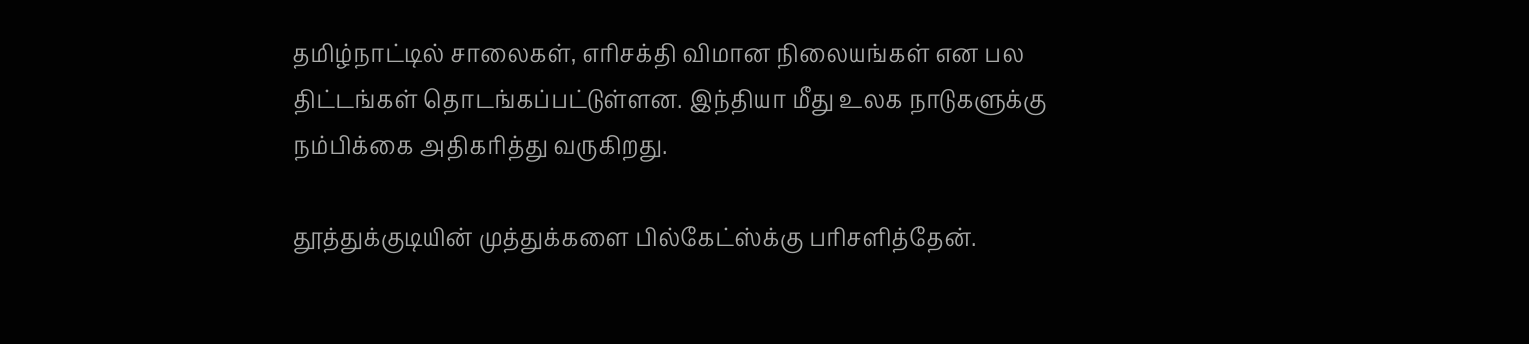தமிழ்நாட்டில் சாலைகள், எரிசக்தி விமான நிலையங்கள் என பல திட்டங்கள் தொடங்கப்பட்டுள்ளன. இந்தியா மீது உலக நாடுகளுக்கு நம்பிக்கை அதிகரித்து வருகிறது.

தூத்துக்குடியின் முத்துக்களை பில்கேட்ஸ்க்கு பரிசளித்தேன்.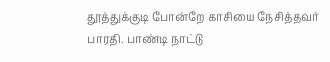தூத்துக்குடி போன்றே காசியை நேசித்தவர் பாரதி. பாண்டி நாட்டு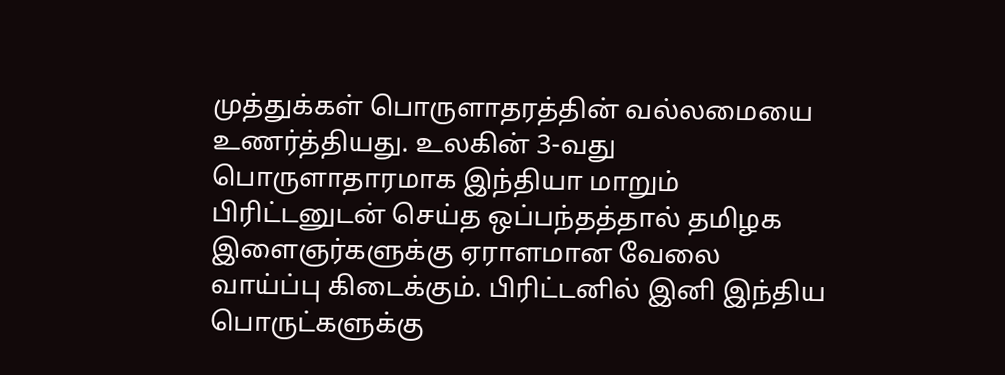முத்துக்கள் பொருளாதரத்தின் வல்லமையை உணர்த்தியது. உலகின் 3-வது பொருளாதாரமாக இந்தியா மாறும் பிரிட்டனுடன் செய்த ஒப்பந்தத்தால் தமிழக இளைஞர்களுக்கு ஏராளமான வேலை வாய்ப்பு கிடைக்கும். பிரிட்டனில் இனி இந்திய பொருட்களுக்கு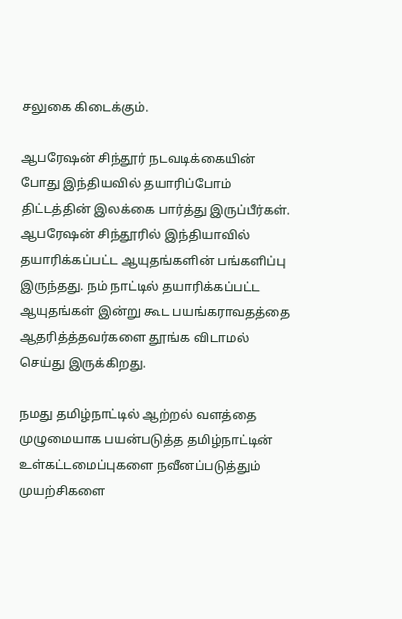சலுகை கிடைக்கும்.

ஆபரேஷன் சிந்தூர் நடவடிக்கையின் போது இந்தியவில் தயாரிப்போம் திட்டத்தின் இலக்கை பார்த்து இருப்பீர்கள். ஆபரேஷன் சிந்தூரில் இந்தியாவில் தயாரிக்கப்பட்ட ஆயுதங்களின் பங்களிப்பு இருந்தது. நம் நாட்டில் தயாரிக்கப்பட்ட ஆயுதங்கள் இன்று கூட பயங்கராவதத்தை ஆதரித்த்தவர்களை தூங்க விடாமல் செய்து இருக்கிறது.

நமது தமிழ்நாட்டில் ஆற்றல் வளத்தை முழுமையாக பயன்படுத்த தமிழ்நாட்டின் உள்கட்டமைப்புகளை நவீனப்படுத்தும் முயற்சிகளை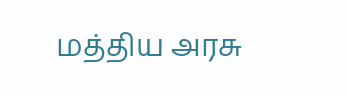மத்திய அரசு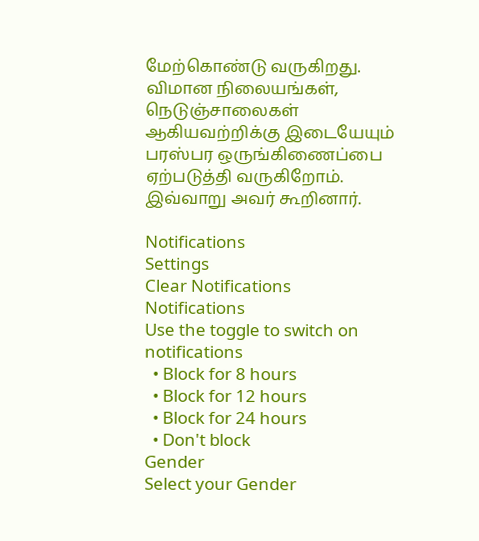மேற்கொண்டு வருகிறது. விமான நிலையங்கள், நெடுஞ்சாலைகள் ஆகியவற்றிக்கு இடையேயும் பரஸ்பர ஒருங்கிணைப்பை ஏற்படுத்தி வருகிறோம். இவ்வாறு அவர் கூறினார்.

Notifications
Settings
Clear Notifications
Notifications
Use the toggle to switch on notifications
  • Block for 8 hours
  • Block for 12 hours
  • Block for 24 hours
  • Don't block
Gender
Select your Gender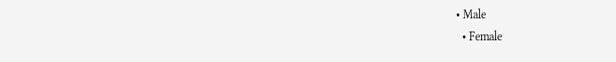• Male
  • Female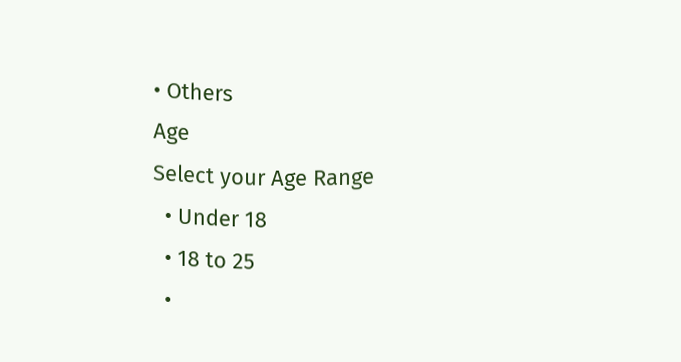• Others
Age
Select your Age Range
  • Under 18
  • 18 to 25
  •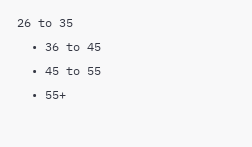26 to 35
  • 36 to 45
  • 45 to 55
  • 55+